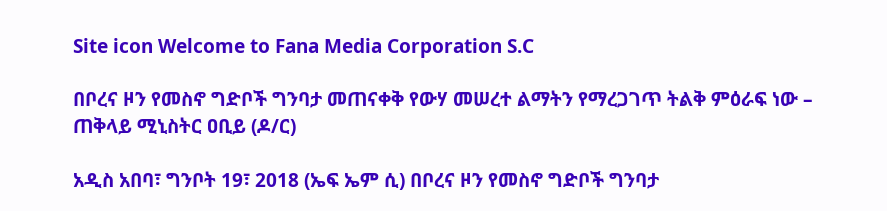Site icon Welcome to Fana Media Corporation S.C

በቦረና ዞን የመስኖ ግድቦች ግንባታ መጠናቀቅ የውሃ መሠረተ ልማትን የማረጋገጥ ትልቅ ምዕራፍ ነው – ጠቅላይ ሚኒስትር ዐቢይ (ዶ/ር)

አዲስ አበባ፣ ግንቦት 19፣ 2018 (ኤፍ ኤም ሲ) በቦረና ዞን የመስኖ ግድቦች ግንባታ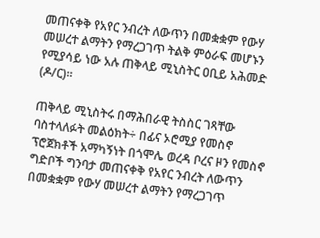መጠናቀቅ የአየር ንብረት ለውጥን በመቋቋም የውሃ መሠረተ ልማትን የማረጋገጥ ትልቅ ምዕራፍ መሆኑን የሚያሳይ ነው አሉ ጠቅላይ ሚኒስትር ዐቢይ አሕመድ (ዶ/ር)።

ጠቅላይ ሚኒስትሩ በማሕበራዊ ትስስር ገጻቸው ባስተላለፉት መልዕክት÷ በፊና ኦሮሚያ የመስኖ ፕሮጀክቶች አማካኝነት በጎሞሌ ወረዳ ቦረና ዞን የመስኖ ግድቦች ግንባታ መጠናቀቅ የአየር ንብረት ለውጥን በመቋቋም የውሃ መሠረተ ልማትን የማረጋገጥ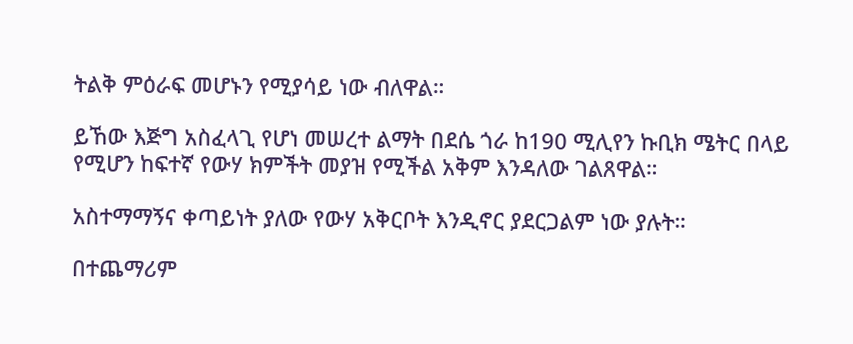ትልቅ ምዕራፍ መሆኑን የሚያሳይ ነው ብለዋል።

ይኸው እጅግ አስፈላጊ የሆነ መሠረተ ልማት በደሴ ጎራ ከ190 ሚሊየን ኩቢክ ሜትር በላይ የሚሆን ከፍተኛ የውሃ ክምችት መያዝ የሚችል አቅም እንዳለው ገልጸዋል።

አስተማማኝና ቀጣይነት ያለው የውሃ አቅርቦት እንዲኖር ያደርጋልም ነው ያሉት።

በተጨማሪም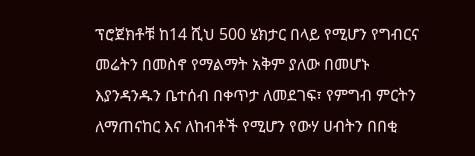ፕሮጀክቶቹ ከ14 ሺህ 500 ሄክታር በላይ የሚሆን የግብርና መሬትን በመስኖ የማልማት አቅም ያለው በመሆኑ እያንዳንዱን ቤተሰብ በቀጥታ ለመደገፍ፣ የምግብ ምርትን ለማጠናከር እና ለከብቶች የሚሆን የውሃ ሀብትን በበቂ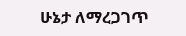ሁኔታ ለማረጋገጥ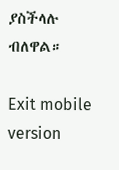ያስችላሉ ብለዋል።

Exit mobile version